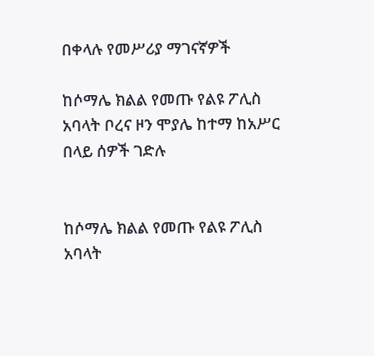በቀላሉ የመሥሪያ ማገናኛዎች

ከሶማሌ ክልል የመጡ የልዩ ፖሊስ አባላት ቦረና ዞን ሞያሌ ከተማ ከአሥር በላይ ሰዎች ገድሉ


ከሶማሌ ክልል የመጡ የልዩ ፖሊስ አባላት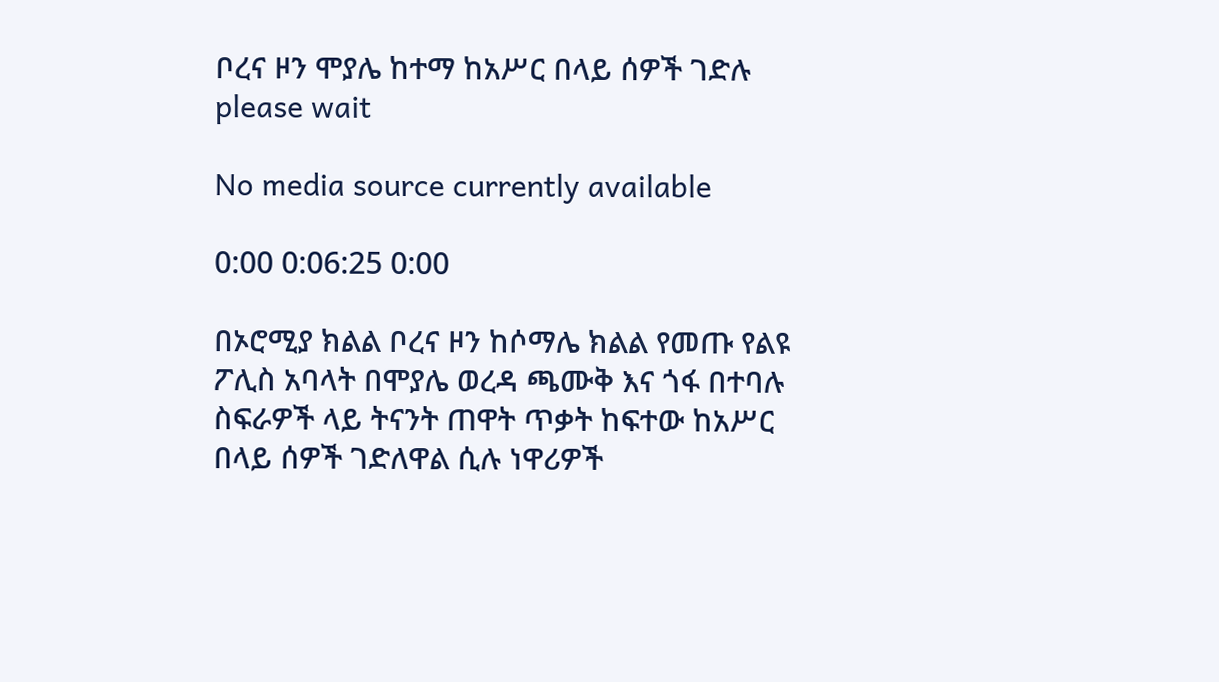ቦረና ዞን ሞያሌ ከተማ ከአሥር በላይ ሰዎች ገድሉ
please wait

No media source currently available

0:00 0:06:25 0:00

በኦሮሚያ ክልል ቦረና ዞን ከሶማሌ ክልል የመጡ የልዩ ፖሊስ አባላት በሞያሌ ወረዳ ጫሙቅ እና ጎፋ በተባሉ ስፍራዎች ላይ ትናንት ጠዋት ጥቃት ከፍተው ከአሥር በላይ ሰዎች ገድለዋል ሲሉ ነዋሪዎች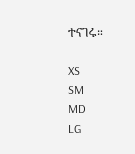ተናገሩ።

XS
SM
MD
LG